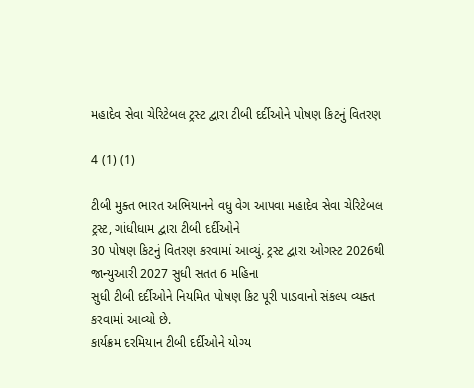મહાદેવ સેવા ચેરિટેબલ ટ્રસ્ટ દ્વારા ટીબી દર્દીઓને પોષણ કિટનું વિતરણ

4 (1) (1)

ટીબી મુક્ત ભારત અભિયાનને વધુ વેગ આપવા મહાદેવ સેવા ચેરિટેબલ ટ્રસ્ટ, ગાંધીધામ દ્વારા ટીબી દર્દીઓને
30 પોષણ કિટનું વિતરણ કરવામાં આવ્યું. ટ્રસ્ટ દ્વારા ઓગસ્ટ 2026થી જાન્યુઆરી 2027 સુધી સતત 6 મહિના
સુધી ટીબી દર્દીઓને નિયમિત પોષણ કિટ પૂરી પાડવાનો સંકલ્પ વ્યક્ત કરવામાં આવ્યો છે.
કાર્યક્રમ દરમિયાન ટીબી દર્દીઓને યોગ્ય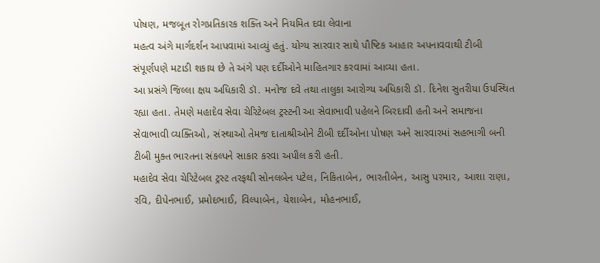પોષણ, મજબૂત રોગપ્રતિકારક શક્તિ અને નિયમિત દવા લેવાના
મહત્વ અંગે માર્ગદર્શન આપવામાં આવ્યું હતું. યોગ્ય સારવાર સાથે પૌષ્ટિક આહાર અપનાવવાથી ટીબી
સંપૂર્ણપણે મટાડી શકાય છે તે અંગે પણ દર્દીઓને માહિતગાર કરવામાં આવ્યા હતા.
આ પ્રસંગે જિલ્લા ક્ષય અધિકારી ડૉ. મનોજ દવે તથા તાલુકા આરોગ્ય અધિકારી ડૉ. દિનેશ સુતરીયા ઉપસ્થિત
રહ્યા હતા. તેમણે મહાદેવ સેવા ચેરિટેબલ ટ્રસ્ટની આ સેવાભાવી પહેલને બિરદાવી હતી અને સમાજના
સેવાભાવી વ્યક્તિઓ, સંસ્થાઓ તેમજ દાતાશ્રીઓને ટીબી દર્દીઓના પોષણ અને સારવારમાં સહભાગી બની
ટીબી મુક્ત ભારતના સંકલ્પને સાકાર કરવા અપીલ કરી હતી.
મહાદેવ સેવા ચેરિટેબલ ટ્રસ્ટ તરફથી સોનલબેન પટેલ, નિકિતાબેન, ભારતીબેન, આસુ પરમાર, આશા રાણા,
રવિ, દીપેનભાઈ, પ્રમોદભાઈ, વિલ્પાબેન, યેશાબેન, મોહનભાઈ,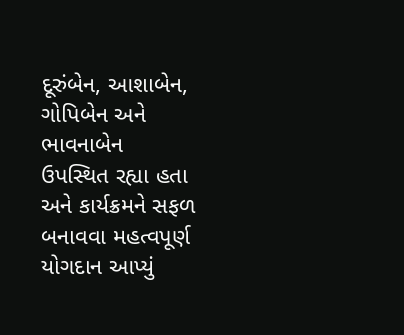દૂરુંબેન, આશાબેન, ગોપિબેન અને ભાવનાબેન
ઉપસ્થિત રહ્યા હતા અને કાર્યક્રમને સફળ બનાવવા મહત્વપૂર્ણ યોગદાન આપ્યું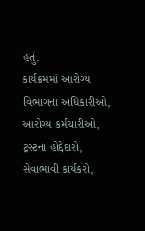હતું.
કાર્યક્રમમાં આરોગ્ય વિભાગના અધિકારીઓ, આરોગ્ય કર્મચારીઓ, ટ્રસ્ટના હોદ્દેદારો, સેવાભાવી કાર્યકરો,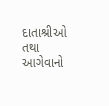દાતાશ્રીઓ તથા આગેવાનો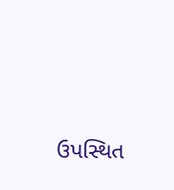ઉપસ્થિત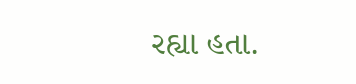રહ્યા હતા.